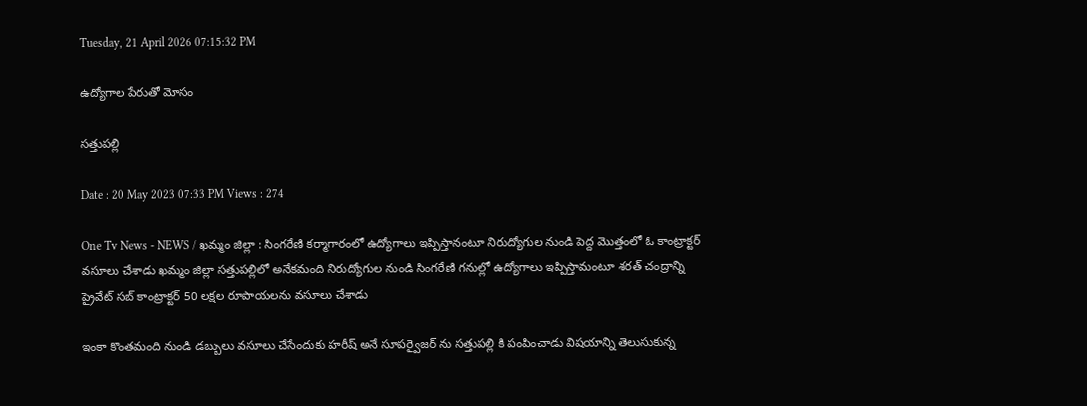Tuesday, 21 April 2026 07:15:32 PM

ఉద్యోగాల పేరుతో మోసం

సత్తుపల్లి

Date : 20 May 2023 07:33 PM Views : 274

One Tv News - NEWS / ఖమ్మం జిల్లా : సింగరేణి కర్మాగారంలో ఉద్యోగాలు ఇప్పిస్తానంటూ నిరుద్యోగుల నుండి పెద్ద మొత్తంలో ఓ కాంట్రాక్టర్ వసూలు చేశాడు ఖమ్మం జిల్లా సత్తుపల్లిలో అనేకమంది నిరుద్యోగుల నుండి సింగరేణి గనుల్లో ఉద్యోగాలు ఇప్పిస్తామంటూ శరత్ చంద్రాన్ని ప్రైవేట్ సబ్ కాంట్రాక్టర్ 50 లక్షల రూపాయలను వసూలు చేశాడు

ఇంకా కొంతమంది నుండి డబ్బులు వసూలు చేసేందుకు హరీష్ అనే సూపర్వైజర్ ను సత్తుపల్లి కి పంపించాడు విషయాన్ని తెలుసుకున్న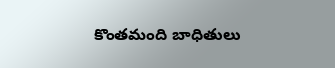కొంతమంది బాధితులు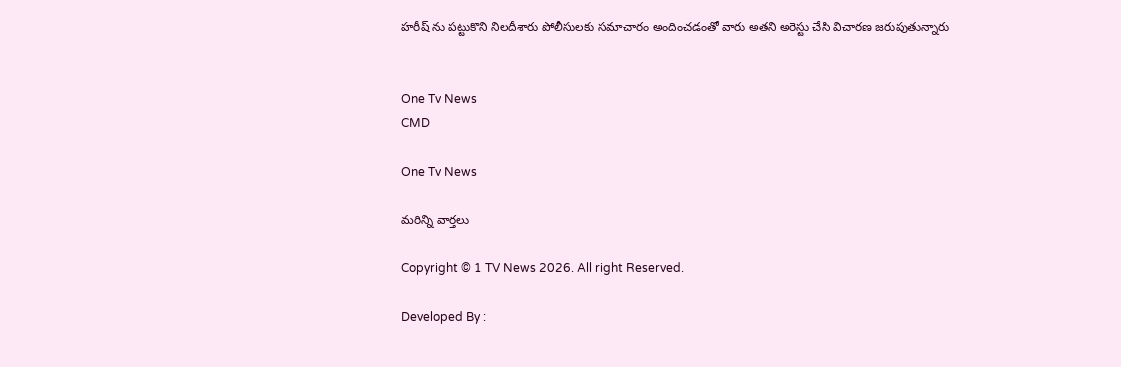హరీష్ ను పట్టుకొని నిలదీశారు పోలీసులకు సమాచారం అందించడంతో వారు అతని అరెస్టు చేసి విచారణ జరుపుతున్నారు


One Tv News
CMD

One Tv News

మరిన్ని వార్తలు

Copyright © 1 TV News 2026. All right Reserved.

Developed By :